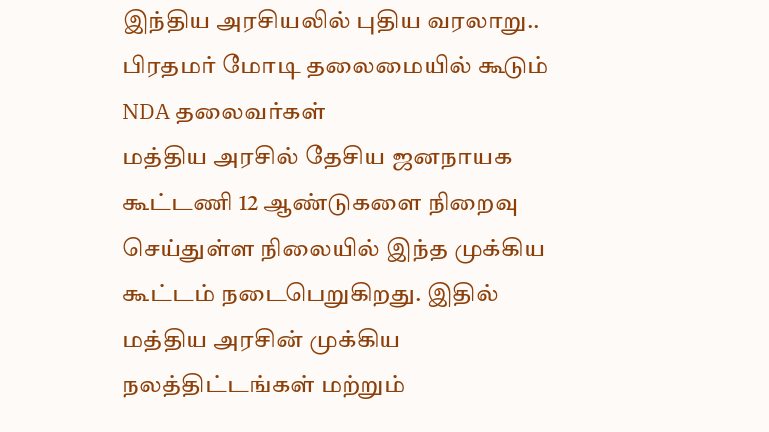இந்திய அரசியலில் புதிய வரலாறு.. பிரதமர் மோடி தலைமையில் கூடும் NDA தலைவர்கள்
மத்திய அரசில் தேசிய ஜனநாயக கூட்டணி 12 ஆண்டுகளை நிறைவு செய்துள்ள நிலையில் இந்த முக்கிய கூட்டம் நடைபெறுகிறது. இதில் மத்திய அரசின் முக்கிய நலத்திட்டங்கள் மற்றும்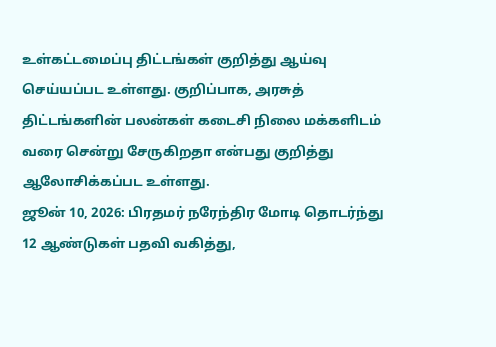உள்கட்டமைப்பு திட்டங்கள் குறித்து ஆய்வு செய்யப்பட உள்ளது. குறிப்பாக, அரசுத் திட்டங்களின் பலன்கள் கடைசி நிலை மக்களிடம் வரை சென்று சேருகிறதா என்பது குறித்து ஆலோசிக்கப்பட உள்ளது.
ஜூன் 10, 2026: பிரதமர் நரேந்திர மோடி தொடர்ந்து 12 ஆண்டுகள் பதவி வகித்து,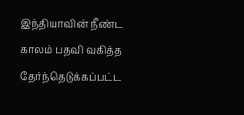இந்தியாவின் நீண்ட காலம் பதவி வகித்த தேர்ந்தெடுக்கப்பட்ட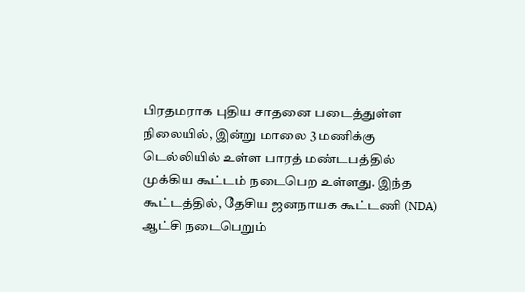பிரதமராக புதிய சாதனை படைத்துள்ள நிலையில், இன்று மாலை 3 மணிக்கு டெல்லியில் உள்ள பாரத் மண்டபத்தில் முக்கிய கூட்டம் நடைபெற உள்ளது. இந்த கூட்டத்தில், தேசிய ஜனநாயக கூட்டணி (NDA) ஆட்சி நடைபெறும்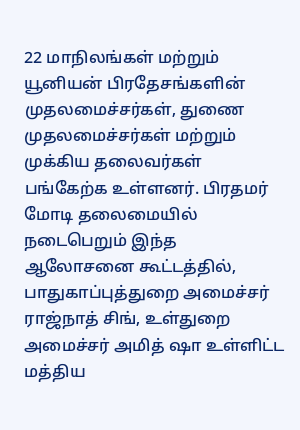22 மாநிலங்கள் மற்றும் யூனியன் பிரதேசங்களின் முதலமைச்சர்கள், துணை முதலமைச்சர்கள் மற்றும் முக்கிய தலைவர்கள் பங்கேற்க உள்ளனர். பிரதமர் மோடி தலைமையில் நடைபெறும் இந்த ஆலோசனை கூட்டத்தில், பாதுகாப்புத்துறை அமைச்சர் ராஜ்நாத் சிங், உள்துறை அமைச்சர் அமித் ஷா உள்ளிட்ட மத்திய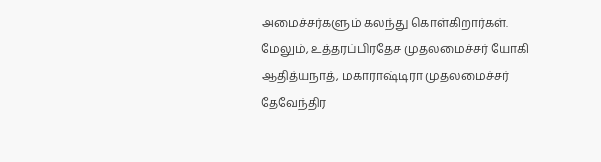அமைச்சர்களும் கலந்து கொள்கிறார்கள்.
மேலும், உத்தரப்பிரதேச முதலமைச்சர் யோகி ஆதித்யநாத், மகாராஷ்டிரா முதலமைச்சர் தேவேந்திர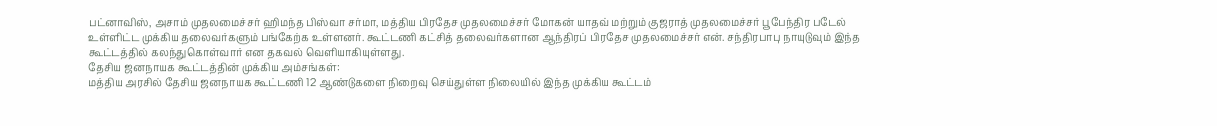பட்னாவிஸ், அசாம் முதலமைச்சர் ஹிமந்த பிஸ்வா சர்மா, மத்திய பிரதேச முதலமைச்சர் மோகன் யாதவ் மற்றும் குஜராத் முதலமைச்சர் பூபேந்திர படேல் உள்ளிட்ட முக்கிய தலைவர்களும் பங்கேற்க உள்ளனர். கூட்டணி கட்சித் தலைவர்களான ஆந்திரப் பிரதேச முதலமைச்சர் என். சந்திரபாபு நாயுடுவும் இந்த கூட்டத்தில் கலந்துகொள்வார் என தகவல் வெளியாகியுள்ளது.
தேசிய ஜனநாயக கூட்டத்தின் முக்கிய அம்சங்கள்:
மத்திய அரசில் தேசிய ஜனநாயக கூட்டணி 12 ஆண்டுகளை நிறைவு செய்துள்ள நிலையில் இந்த முக்கிய கூட்டம்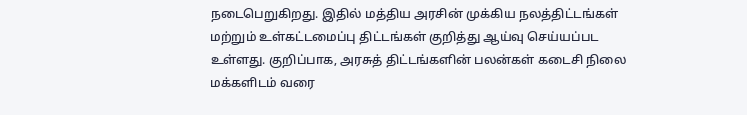நடைபெறுகிறது. இதில் மத்திய அரசின் முக்கிய நலத்திட்டங்கள் மற்றும் உள்கட்டமைப்பு திட்டங்கள் குறித்து ஆய்வு செய்யப்பட உள்ளது. குறிப்பாக, அரசுத் திட்டங்களின் பலன்கள் கடைசி நிலை மக்களிடம் வரை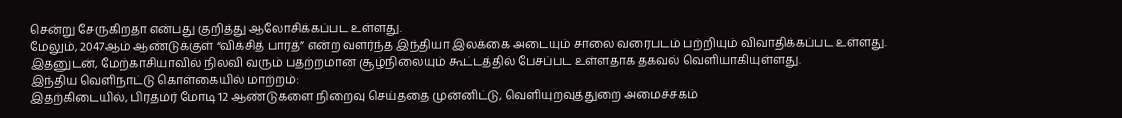சென்று சேருகிறதா என்பது குறித்து ஆலோசிக்கப்பட உள்ளது.
மேலும், 2047ஆம் ஆண்டுக்குள் “விக்சித் பாரத்” என்ற வளர்ந்த இந்தியா இலக்கை அடையும் சாலை வரைபடம் பற்றியும் விவாதிக்கப்பட உள்ளது. இதனுடன், மேற்காசியாவில் நிலவி வரும் பதற்றமான சூழ்நிலையும் கூட்டத்தில் பேசப்பட உள்ளதாக தகவல் வெளியாகியுள்ளது.
இந்திய வெளிநாட்டு கொள்கையில் மாற்றம்:
இதற்கிடையில், பிரதமர் மோடி 12 ஆண்டுகளை நிறைவு செய்ததை முன்னிட்டு, வெளியுறவுத்துறை அமைச்சகம்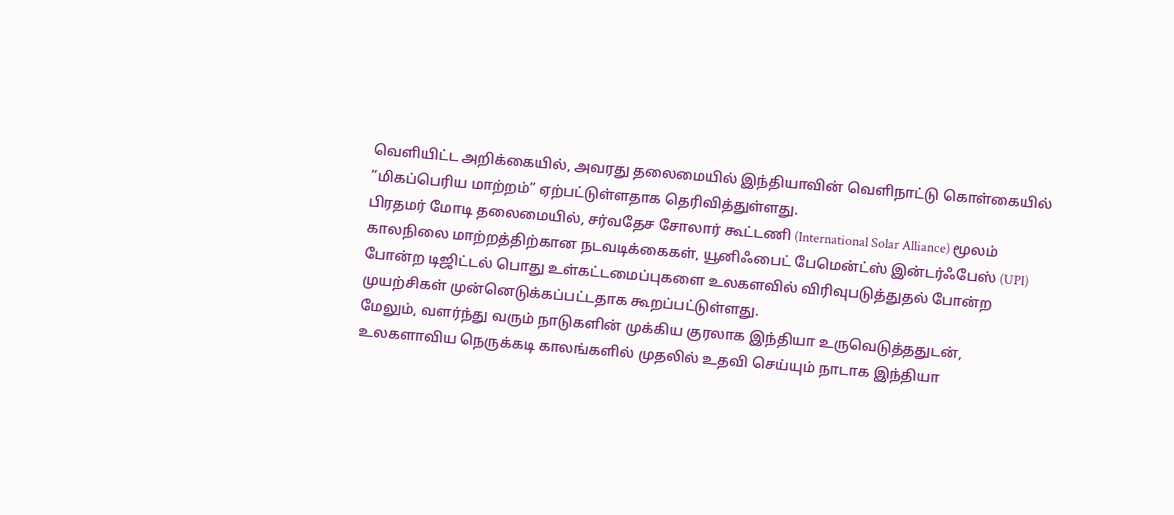வெளியிட்ட அறிக்கையில், அவரது தலைமையில் இந்தியாவின் வெளிநாட்டு கொள்கையில் “மிகப்பெரிய மாற்றம்” ஏற்பட்டுள்ளதாக தெரிவித்துள்ளது.
பிரதமர் மோடி தலைமையில், சர்வதேச சோலார் கூட்டணி (International Solar Alliance) மூலம் காலநிலை மாற்றத்திற்கான நடவடிக்கைகள், யூனிஃபைட் பேமென்ட்ஸ் இன்டர்ஃபேஸ் (UPI) போன்ற டிஜிட்டல் பொது உள்கட்டமைப்புகளை உலகளவில் விரிவுபடுத்துதல் போன்ற முயற்சிகள் முன்னெடுக்கப்பட்டதாக கூறப்பட்டுள்ளது.
மேலும், வளர்ந்து வரும் நாடுகளின் முக்கிய குரலாக இந்தியா உருவெடுத்ததுடன், உலகளாவிய நெருக்கடி காலங்களில் முதலில் உதவி செய்யும் நாடாக இந்தியா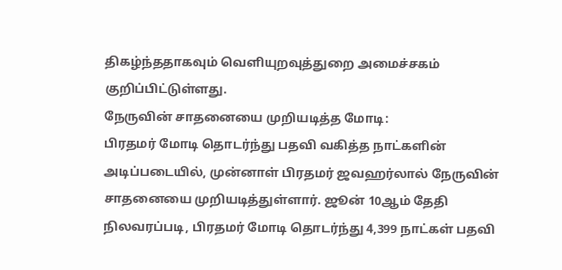திகழ்ந்ததாகவும் வெளியுறவுத்துறை அமைச்சகம் குறிப்பிட்டுள்ளது.
நேருவின் சாதனையை முறியடித்த மோடி:
பிரதமர் மோடி தொடர்ந்து பதவி வகித்த நாட்களின் அடிப்படையில், முன்னாள் பிரதமர் ஜவஹர்லால் நேருவின் சாதனையை முறியடித்துள்ளார். ஜூன் 10ஆம் தேதி நிலவரப்படி, பிரதமர் மோடி தொடர்ந்து 4,399 நாட்கள் பதவி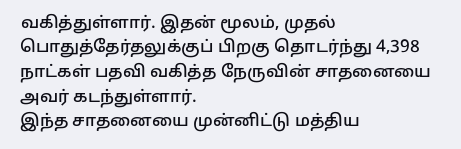வகித்துள்ளார். இதன் மூலம், முதல் பொதுத்தேர்தலுக்குப் பிறகு தொடர்ந்து 4,398 நாட்கள் பதவி வகித்த நேருவின் சாதனையை அவர் கடந்துள்ளார்.
இந்த சாதனையை முன்னிட்டு மத்திய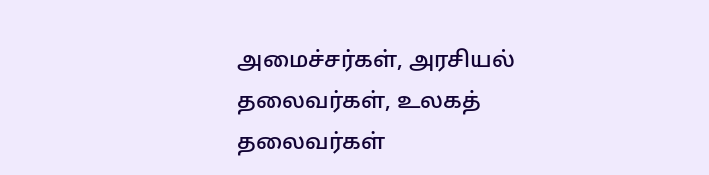அமைச்சர்கள், அரசியல் தலைவர்கள், உலகத் தலைவர்கள்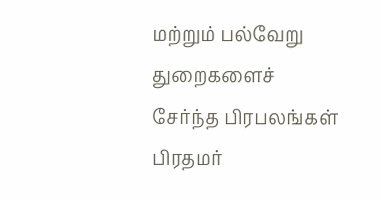மற்றும் பல்வேறு துறைகளைச் சேர்ந்த பிரபலங்கள் பிரதமர்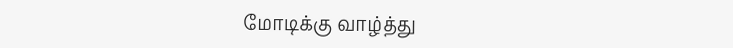மோடிக்கு வாழ்த்து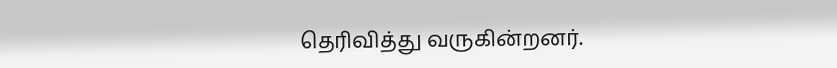தெரிவித்து வருகின்றனர்.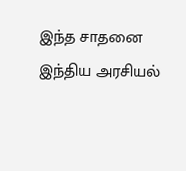இந்த சாதனை இந்திய அரசியல்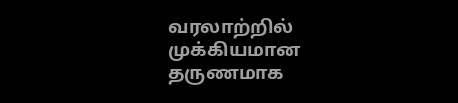வரலாற்றில் முக்கியமான தருணமாக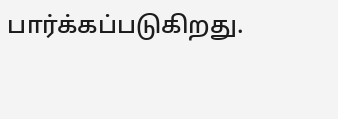பார்க்கப்படுகிறது.